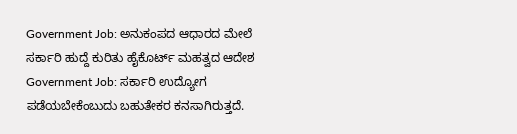Government Job: ಅನುಕಂಪದ ಆಧಾರದ ಮೇಲೆ ಸರ್ಕಾರಿ ಹುದ್ದೆ ಕುರಿತು ಹೈಕೊರ್ಟ್ ಮಹತ್ವದ ಆದೇಶ
Government Job: ಸರ್ಕಾರಿ ಉದ್ಯೋಗ ಪಡೆಯಬೇಕೆಂಬುದು ಬಹುತೇಕರ ಕನಸಾಗಿರುತ್ತದೆ.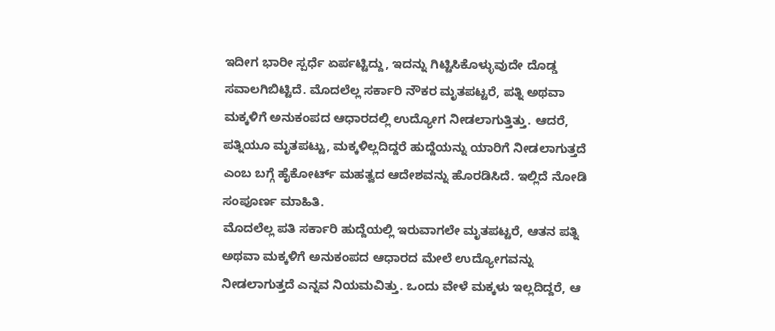ಇದೀಗ ಭಾರೀ ಸ್ಪರ್ಧೆ ಏರ್ಪಟ್ಟಿದ್ದು, ಇದನ್ನು ಗಿಟ್ಟಿಸಿಕೊಳ್ಳುವುದೇ ದೊಡ್ಡ ಸವಾಲಗಿಬಿಟ್ಟಿದೆ. ಮೊದಲೆಲ್ಲ ಸರ್ಕಾರಿ ನೌಕರ ಮೃತಪಟ್ಟರೆ, ಪತ್ನಿ ಅಥವಾ ಮಕ್ಕಳಿಗೆ ಅನುಕಂಪದ ಆಧಾರದಲ್ಲಿ ಉದ್ಯೋಗ ನೀಡಲಾಗುತ್ತಿತ್ತು. ಆದರೆ, ಪತ್ನಿಯೂ ಮೃತಪಟ್ಟು, ಮಕ್ಕಳಿಲ್ಲದಿದ್ದರೆ ಹುದ್ದೆಯನ್ನು ಯಾರಿಗೆ ನೀಡಲಾಗುತ್ತದೆ ಎಂಬ ಬಗ್ಗೆ ಹೈಕೋರ್ಟ್ ಮಹತ್ವದ ಆದೇಶವನ್ನು ಹೊರಡಿಸಿದೆ. ಇಲ್ಲಿದೆ ನೋಡಿ ಸಂಪೂರ್ಣ ಮಾಹಿತಿ.
ಮೊದಲೆಲ್ಲ ಪತಿ ಸರ್ಕಾರಿ ಹುದ್ದೆಯಲ್ಲಿ ಇರುವಾಗಲೇ ಮೃತಪಟ್ಟರೆ, ಆತನ ಪತ್ನಿ ಅಥವಾ ಮಕ್ಕಳಿಗೆ ಅನುಕಂಪದ ಆಧಾರದ ಮೇಲೆ ಉದ್ಯೋಗವನ್ನು ನೀಡಲಾಗುತ್ತದೆ ಎನ್ನವ ನಿಯಮವಿತ್ತು. ಒಂದು ವೇಳೆ ಮಕ್ಕಳು ಇಲ್ಲದಿದ್ದರೆ, ಆ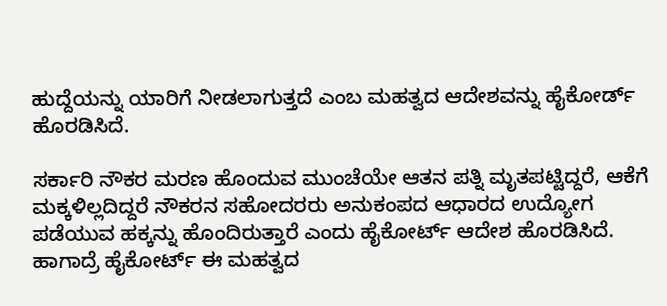ಹುದ್ದೆಯನ್ನು ಯಾರಿಗೆ ನೀಡಲಾಗುತ್ತದೆ ಎಂಬ ಮಹತ್ವದ ಆದೇಶವನ್ನು ಹೈಕೋರ್ಡ್ ಹೊರಡಿಸಿದೆ.

ಸರ್ಕಾರಿ ನೌಕರ ಮರಣ ಹೊಂದುವ ಮುಂಚೆಯೇ ಆತನ ಪತ್ನಿ ಮೃತಪಟ್ಟಿದ್ದರೆ, ಆಕೆಗೆ ಮಕ್ಕಳಿಲ್ಲದಿದ್ದರೆ ನೌಕರನ ಸಹೋದರರು ಅನುಕಂಪದ ಆಧಾರದ ಉದ್ಯೋಗ ಪಡೆಯುವ ಹಕ್ಕನ್ನು ಹೊಂದಿರುತ್ತಾರೆ ಎಂದು ಹೈಕೋರ್ಟ್ ಆದೇಶ ಹೊರಡಿಸಿದೆ. ಹಾಗಾದ್ರೆ ಹೈಕೋರ್ಟ್ ಈ ಮಹತ್ವದ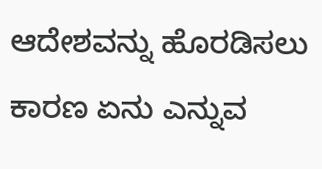ಆದೇಶವನ್ನು ಹೊರಡಿಸಲು ಕಾರಣ ಏನು ಎನ್ನುವ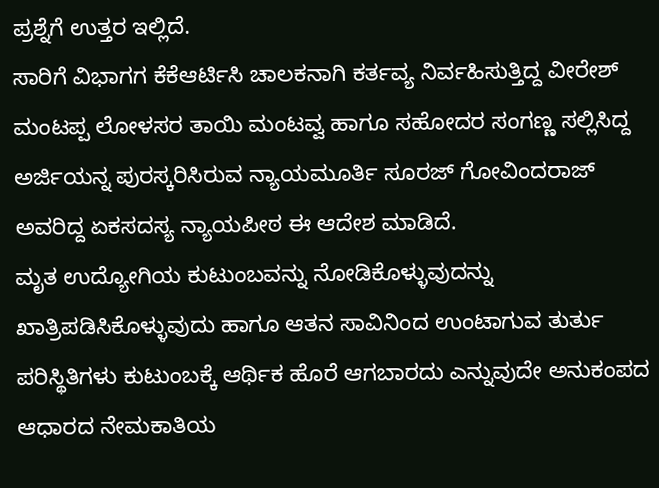ಪ್ರಶ್ನೆಗೆ ಉತ್ತರ ಇಲ್ಲಿದೆ.
ಸಾರಿಗೆ ವಿಭಾಗಗ ಕೆಕೆಆರ್ಟಿಸಿ ಚಾಲಕನಾಗಿ ಕರ್ತವ್ಯ ನಿರ್ವಹಿಸುತ್ತಿದ್ದ ವೀರೇಶ್ ಮಂಟಪ್ಪ ಲೋಳಸರ ತಾಯಿ ಮಂಟವ್ವ ಹಾಗೂ ಸಹೋದರ ಸಂಗಣ್ಣ ಸಲ್ಲಿಸಿದ್ದ ಅರ್ಜಿಯನ್ನ ಪುರಸ್ಕರಿಸಿರುವ ನ್ಯಾಯಮೂರ್ತಿ ಸೂರಜ್ ಗೋವಿಂದರಾಜ್ ಅವರಿದ್ದ ಏಕಸದಸ್ಯ ನ್ಯಾಯಪೀಠ ಈ ಆದೇಶ ಮಾಡಿದೆ.
ಮೃತ ಉದ್ಯೋಗಿಯ ಕುಟುಂಬವನ್ನು ನೋಡಿಕೊಳ್ಳುವುದನ್ನು ಖಾತ್ರಿಪಡಿಸಿಕೊಳ್ಳುವುದು ಹಾಗೂ ಆತನ ಸಾವಿನಿಂದ ಉಂಟಾಗುವ ತುರ್ತು ಪರಿಸ್ಥಿತಿಗಳು ಕುಟುಂಬಕ್ಕೆ ಆರ್ಥಿಕ ಹೊರೆ ಆಗಬಾರದು ಎನ್ನುವುದೇ ಅನುಕಂಪದ ಆಧಾರದ ನೇಮಕಾತಿಯ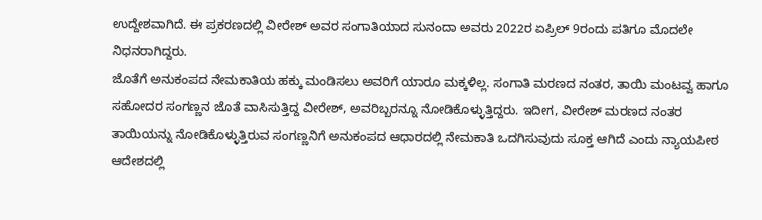ಉದ್ದೇಶವಾಗಿದೆ. ಈ ಪ್ರಕರಣದಲ್ಲಿ ವೀರೇಶ್ ಅವರ ಸಂಗಾತಿಯಾದ ಸುನಂದಾ ಅವರು 2022ರ ಏಪ್ರಿಲ್ 9ರಂದು ಪತಿಗೂ ಮೊದಲೇ ನಿಧನರಾಗಿದ್ದರು.
ಜೊತೆಗೆ ಅನುಕಂಪದ ನೇಮಕಾತಿಯ ಹಕ್ಕು ಮಂಡಿಸಲು ಅವರಿಗೆ ಯಾರೂ ಮಕ್ಕಳಿಲ್ಲ. ಸಂಗಾತಿ ಮರಣದ ನಂತರ, ತಾಯಿ ಮಂಟವ್ವ ಹಾಗೂ ಸಹೋದರ ಸಂಗಣ್ಣನ ಜೊತೆ ವಾಸಿಸುತ್ತಿದ್ದ ವೀರೇಶ್, ಅವರಿಬ್ಬರನ್ನೂ ನೋಡಿಕೊಳ್ಳುತ್ತಿದ್ದರು. ಇದೀಗ, ವೀರೇಶ್ ಮರಣದ ನಂತರ ತಾಯಿಯನ್ನು ನೋಡಿಕೊಳ್ಳುತ್ತಿರುವ ಸಂಗಣ್ಣನಿಗೆ ಅನುಕಂಪದ ಆಧಾರದಲ್ಲಿ ನೇಮಕಾತಿ ಒದಗಿಸುವುದು ಸೂಕ್ತ ಆಗಿದೆ ಎಂದು ನ್ಯಾಯಪೀಠ ಆದೇಶದಲ್ಲಿ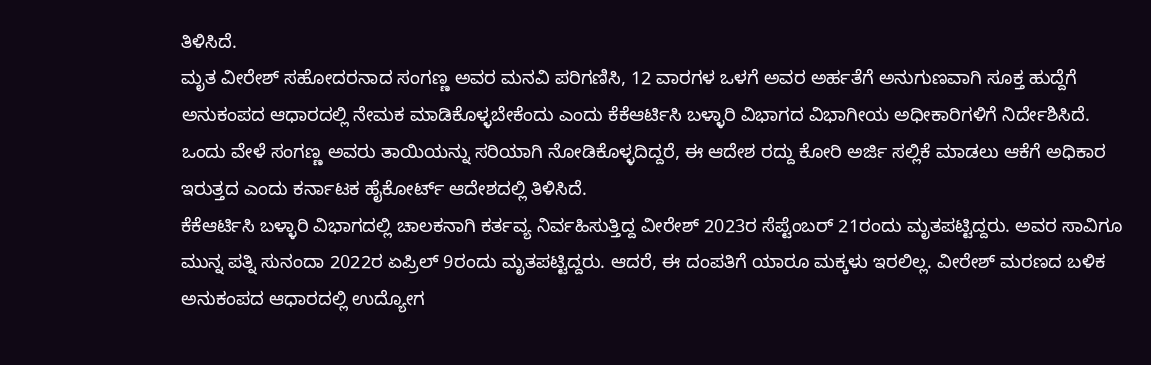ತಿಳಿಸಿದೆ.
ಮೃತ ವೀರೇಶ್ ಸಹೋದರನಾದ ಸಂಗಣ್ಣ ಅವರ ಮನವಿ ಪರಿಗಣಿಸಿ, 12 ವಾರಗಳ ಒಳಗೆ ಅವರ ಅರ್ಹತೆಗೆ ಅನುಗುಣವಾಗಿ ಸೂಕ್ತ ಹುದ್ದೆಗೆ ಅನುಕಂಪದ ಆಧಾರದಲ್ಲಿ ನೇಮಕ ಮಾಡಿಕೊಳ್ಳಬೇಕೆಂದು ಎಂದು ಕೆಕೆಆರ್ಟಿಸಿ ಬಳ್ಳಾರಿ ವಿಭಾಗದ ವಿಭಾಗೀಯ ಅಧೀಕಾರಿಗಳಿಗೆ ನಿರ್ದೇಶಿಸಿದೆ. ಒಂದು ವೇಳೆ ಸಂಗಣ್ಣ ಅವರು ತಾಯಿಯನ್ನು ಸರಿಯಾಗಿ ನೋಡಿಕೊಳ್ಳದಿದ್ದರೆ, ಈ ಆದೇಶ ರದ್ದು ಕೋರಿ ಅರ್ಜಿ ಸಲ್ಲಿಕೆ ಮಾಡಲು ಆಕೆಗೆ ಅಧಿಕಾರ ಇರುತ್ತದ ಎಂದು ಕರ್ನಾಟಕ ಹೈಕೋರ್ಟ್ ಆದೇಶದಲ್ಲಿ ತಿಳಿಸಿದೆ.
ಕೆಕೆಆರ್ಟಿಸಿ ಬಳ್ಳಾರಿ ವಿಭಾಗದಲ್ಲಿ ಚಾಲಕನಾಗಿ ಕರ್ತವ್ಯ ನಿರ್ವಹಿಸುತ್ತಿದ್ದ ವೀರೇಶ್ 2023ರ ಸೆಪ್ಟೆಂಬರ್ 21ರಂದು ಮೃತಪಟ್ಟಿದ್ದರು. ಅವರ ಸಾವಿಗೂ ಮುನ್ನ ಪತ್ನಿ ಸುನಂದಾ 2022ರ ಏಪ್ರಿಲ್ 9ರಂದು ಮೃತಪಟ್ಟಿದ್ದರು. ಆದರೆ, ಈ ದಂಪತಿಗೆ ಯಾರೂ ಮಕ್ಕಳು ಇರಲಿಲ್ಲ. ವೀರೇಶ್ ಮರಣದ ಬಳಿಕ ಅನುಕಂಪದ ಆಧಾರದಲ್ಲಿ ಉದ್ಯೋಗ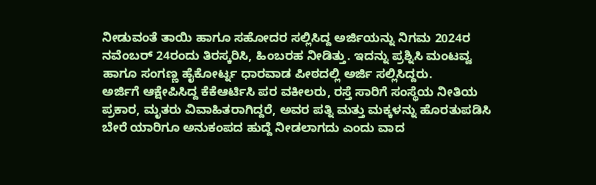ನೀಡುವಂತೆ ತಾಯಿ ಹಾಗೂ ಸಹೋದರ ಸಲ್ಲಿಸಿದ್ದ ಅರ್ಜಿಯನ್ನು ನಿಗಮ 2024ರ ನವೆಂಬರ್ 24ರಂದು ತಿರಸ್ಕರಿಸಿ, ಹಿಂಬರಹ ನೀಡಿತ್ತು. ಇದನ್ನು ಪ್ರಶ್ನಿಸಿ ಮಂಟವ್ವ ಹಾಗೂ ಸಂಗಣ್ಣ ಹೈಕೋರ್ಟ್ನ ಧಾರವಾಡ ಪೀಠದಲ್ಲಿ ಅರ್ಜಿ ಸಲ್ಲಿಸಿದ್ದರು.
ಅರ್ಜಿಗೆ ಆಕ್ಷೇಪಿಸಿದ್ದ ಕೆಕೆಆರ್ಟಿಸಿ ಪರ ವಕೀಲರು, ರಸ್ತೆ ಸಾರಿಗೆ ಸಂಸ್ಥೆಯ ನೀತಿಯ ಪ್ರಕಾರ, ಮೃತರು ವಿವಾಹಿತರಾಗಿದ್ದರೆ, ಅವರ ಪತ್ನಿ ಮತ್ತು ಮಕ್ಕಳನ್ನು ಹೊರತುಪಡಿಸಿ ಬೇರೆ ಯಾರಿಗೂ ಅನುಕಂಪದ ಹುದ್ದೆ ನೀಡಲಾಗದು ಎಂದು ವಾದ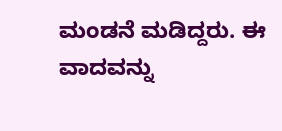ಮಂಡನೆ ಮಡಿದ್ದರು. ಈ ವಾದವನ್ನು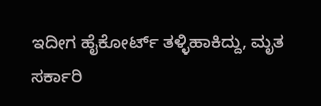ಇದೀಗ ಹೈಕೋರ್ಟ್ ತಳ್ಳಿಹಾಕಿದ್ದು, ಮೃತ ಸರ್ಕಾರಿ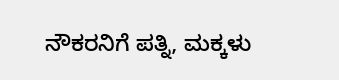ನೌಕರನಿಗೆ ಪತ್ನಿ, ಮಕ್ಕಳು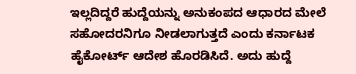ಇಲ್ಲದಿದ್ದರೆ ಹುದ್ದೆಯನ್ನು ಅನುಕಂಪದ ಆಧಾರದ ಮೇಲೆ ಸಹೋದರನಿಗೂ ನೀಡಲಾಗುತ್ತದೆ ಎಂದು ಕರ್ನಾಟಕ ಹೈಕೋರ್ಟ್ ಆದೇಶ ಹೊರಡಿಸಿದೆ. ಅದು ಹುದ್ದೆ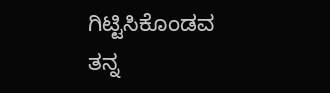ಗಿಟ್ಟಿಸಿಕೊಂಡವ ತನ್ನ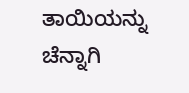ತಾಯಿಯನ್ನು ಚೆನ್ನಾಗಿ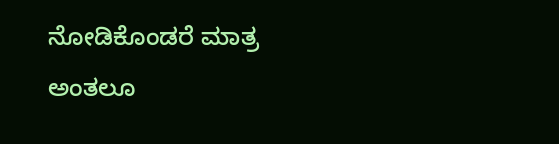ನೋಡಿಕೊಂಡರೆ ಮಾತ್ರ ಅಂತಲೂ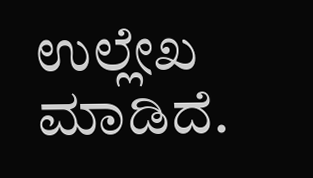ಉಲ್ಲೇಖ ಮಾಡಿದೆ.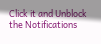Click it and Unblock the Notifications